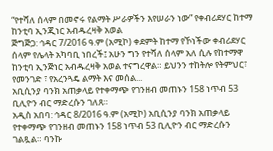“የተሻለ ሰላም በመኖሩ የልማት ሥራዎችን እየሠራን ነው” የቀብሪደሃር ከተማ ከንቲባ ኢንጂነር አብዱረዛቅ አወል
ጅግጅጋ: ኅዳር 7/2016 ዓ.ም (አሚኮ) ቀደምት ከተማ የኾነችው ቀብሪደሃር ሰላም የሌላት አካባቢ ነበረች፤ አሁን ግን የተሻለ ሰላም አለ ሲሉ የከተማዋ ከንቲባ ኢንጅነር አብዱረዛቅ አወል ተናግረዋል። ይህንን ተከትሎ የትምህር፣ የመንገድ ፣ የአረንጓዴ ልማት እና መሰል...
አቢሲንያ ባንክ አጠቃላይ የተቀማጭ የገንዘብ መጠኑን 158 ነጥብ 53 ቢሊዮን ብር ማድረሱን ገለጸ።
አዲስ አበባ: ኅዳር 8/2016 ዓ.ም (አሚኮ) አቢሲንያ ባንክ አጠቃላይ የተቀማጭ የገንዘብ መጠኑን 158 ነጥብ 53 ቢሊዮን ብር ማድረሱን ገልጿል። ባንኩ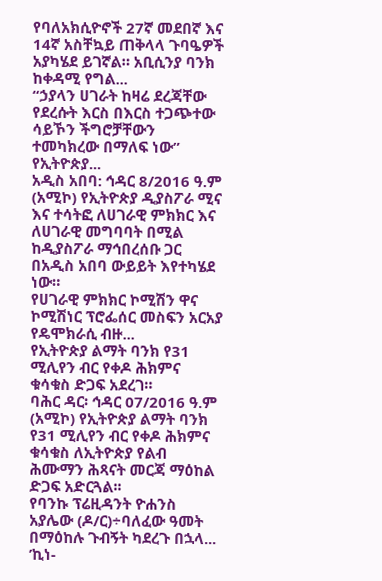የባለአክሲዮኖች 27ኛ መደበኛ እና 14ኛ አስቸኳይ ጠቅላላ ጉባዔዎች አያካሄደ ይገኛል። አቢሲንያ ባንክ ከቀዳሚ የግል...
“ኃያላን ሀገራት ከዛሬ ደረጃቸው የደረሱት እርስ በእርስ ተጋጭተው ሳይኾን ችግሮቻቸውን ተመካክረው በማለፍ ነው” የኢትዮጵያ...
አዲስ አበባ: ኅዳር 8/2016 ዓ.ም (አሚኮ) የኢትዮጵያ ዲያስፖራ ሚና እና ተሳትፎ ለሀገራዊ ምክክር እና ለሀገራዊ መግባባት በሚል ከዲያስፖራ ማኅበረሰቡ ጋር በአዲስ አበባ ውይይት እየተካሄደ ነው።
የሀገራዊ ምክክር ኮሚሽን ዋና ኮሚሽነር ፕሮፌሰር መስፍን አርአያ የዴሞክራሲ ብዙ...
የኢትዮጵያ ልማት ባንክ የ31 ሚሊየን ብር የቀዶ ሕክምና ቁሳቁስ ድጋፍ አደረገ።
ባሕር ዳር፡ ኅዳር 07/2016 ዓ.ም (አሚኮ) የኢትዮጵያ ልማት ባንክ የ31 ሚሊየን ብር የቀዶ ሕክምና ቁሳቁስ ለኢትዮጵያ የልብ ሕሙማን ሕጻናት መርጃ ማዕከል ድጋፍ አድርጓል፡፡
የባንኩ ፕሬዚዳንት ዮሐንስ አያሌው (ዶ/ር)÷ባለፈው ዓመት በማዕከሉ ጉብኝት ካደረጉ በኋላ...
’ኪነ-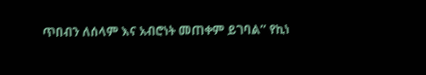ጥበብን ለሰላም እና አብሮነት መጠቀም ይገባል’’ የኪነ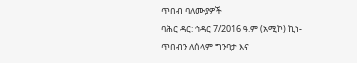ጥበብ ባለሙያዎች
ባሕር ዳር: ኅዳር 7/2016 ዓ.ም (አሚኮ) ኪነ-ጥበብን ለሰላም ግንባታ እና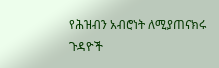የሕዝብን አብሮነት ለሚያጠናክሩ ጉዳዮች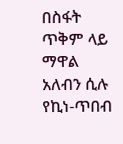በስፋት ጥቅም ላይ ማዋል አለብን ሲሉ የኪነ-ጥበብ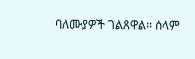ባለሙያዎች ገልጸዋል፡፡ ሰላም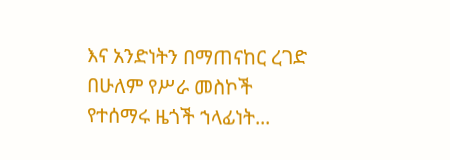እና አንድነትን በማጠናከር ረገድ በሁለም የሥራ መስኮች የተሰማሩ ዜጎች ኀላፊነት...